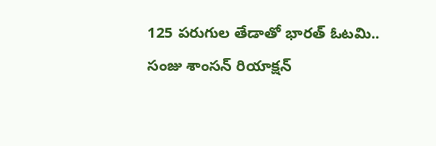125 పరుగుల తేడాతో భారత్ ఓటమి.. సంజు శాంసన్ రియాక్షన్‌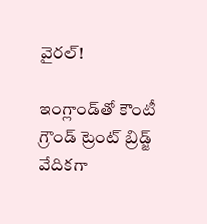వైరల్!

ఇంగ్లాండ్‌తో కౌంటీ గ్రౌండ్ ట్రెంట్ బ్రిడ్జ్ వేదికగా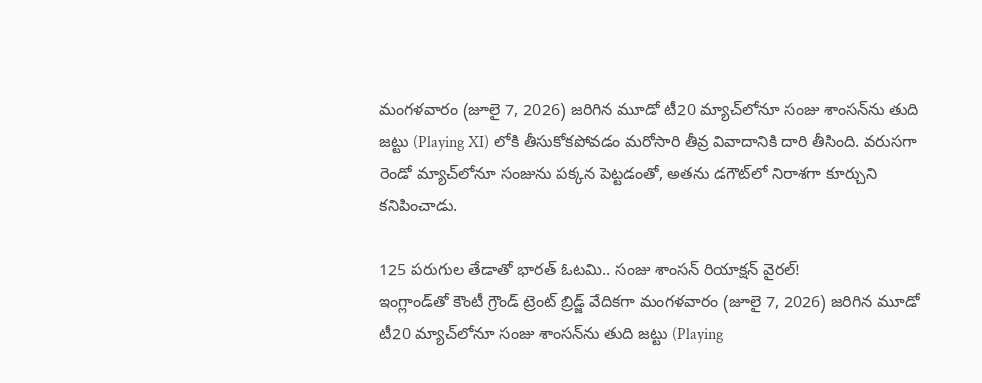మంగళవారం (జూలై 7, 2026) జరిగిన మూడో టీ20 మ్యాచ్‌లోనూ సంజు శాంసన్‌ను తుది జట్టు (Playing XI) లోకి తీసుకోకపోవడం మరోసారి తీవ్ర వివాదానికి దారి తీసింది. వరుసగా రెండో మ్యాచ్‌లోనూ సంజును పక్కన పెట్టడంతో, అతను డగౌట్‌లో నిరాశగా కూర్చుని కనిపించాడు.

125 పరుగుల తేడాతో భారత్ ఓటమి.. సంజు శాంసన్ రియాక్షన్‌ వైరల్!
ఇంగ్లాండ్‌తో కౌంటీ గ్రౌండ్ ట్రెంట్ బ్రిడ్జ్ వేదికగా మంగళవారం (జూలై 7, 2026) జరిగిన మూడో టీ20 మ్యాచ్‌లోనూ సంజు శాంసన్‌ను తుది జట్టు (Playing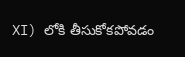XI) లోకి తీసుకోకపోవడం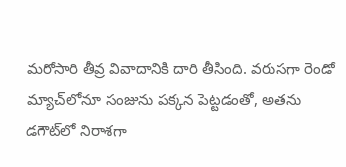మరోసారి తీవ్ర వివాదానికి దారి తీసింది. వరుసగా రెండో మ్యాచ్‌లోనూ సంజును పక్కన పెట్టడంతో, అతను డగౌట్‌లో నిరాశగా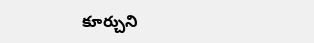కూర్చుని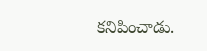కనిపించాడు.